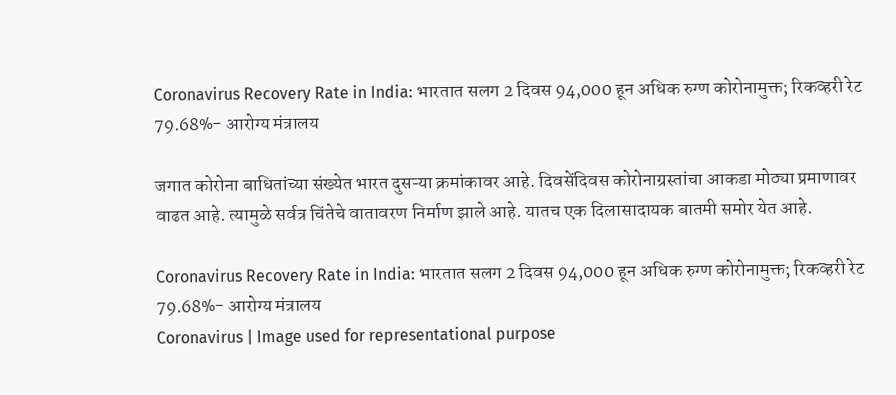Coronavirus Recovery Rate in India: भारतात सलग 2 दिवस 94,000 हून अधिक रुग्ण कोरोनामुक्त; रिकव्हरी रेट 79.68%- आरोग्य मंत्रालय

जगात कोरोना बाधितांच्या संख्येत भारत दुसऱ्या क्रमांकावर आहे. दिवसेंदिवस कोरोनाग्रस्तांचा आकडा मोठ्या प्रमाणावर वाढत आहे. त्यामुळे सर्वत्र चिंतेचे वातावरण निर्माण झाले आहे. यातच एक दिलासादायक बातमी समोर येत आहे.

Coronavirus Recovery Rate in India: भारतात सलग 2 दिवस 94,000 हून अधिक रुग्ण कोरोनामुक्त; रिकव्हरी रेट 79.68%- आरोग्य मंत्रालय
Coronavirus | Image used for representational purpose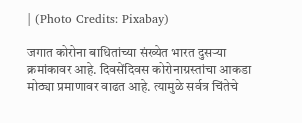| (Photo Credits: Pixabay)

जगात कोरोना बाधितांच्या संख्येत भारत दुसऱ्या क्रमांकावर आहे. दिवसेंदिवस कोरोनाग्रस्तांचा आकडा मोठ्या प्रमाणावर वाढत आहे. त्यामुळे सर्वत्र चिंतेचे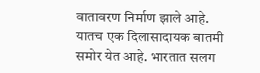वातावरण निर्माण झाले आहे. यातच एक दिलासादायक बातमी समोर येत आहे. भारतात सलग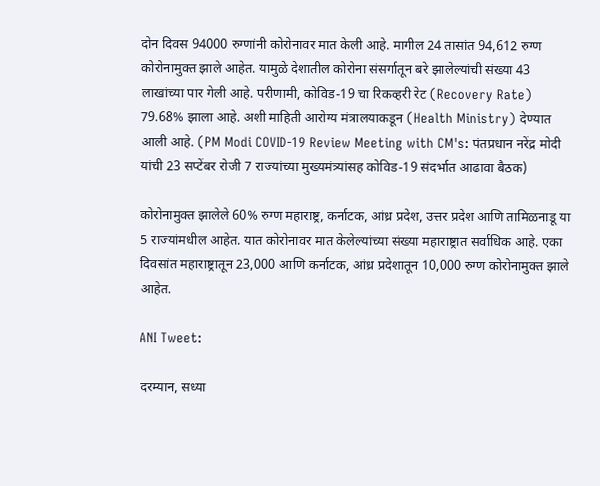दोन दिवस 94000 रुग्णांनी कोरोनावर मात केली आहे. मागील 24 तासांत 94,612 रुग्ण कोरोनामुक्त झाले आहेत. यामुळे देशातील कोरोना संसर्गातून बरे झालेल्यांची संख्या 43 लाखांच्या पार गेली आहे. परीणामी, कोविड-19 चा रिकव्हरी रेट (Recovery Rate) 79.68% झाला आहे. अशी माहिती आरोग्य मंत्रालयाकडून (Health Ministry) देण्यात आली आहे. (PM Modi COVID-19 Review Meeting with CM's: पंतप्रधान नरेंद्र मोदी यांची 23 सप्टेंबर रोजी 7 राज्यांच्या मुख्यमंत्र्यांसह कोविड-19 संदर्भात आढावा बैठक)

कोरोनामुक्त झालेले 60% रुग्ण महाराष्ट्र, कर्नाटक, आंध्र प्रदेश, उत्तर प्रदेश आणि तामिळनाडू या 5 राज्यांमधील आहेत. यात कोरोनावर मात केलेल्यांच्या संख्या महाराष्ट्रात सर्वाधिक आहे. एका दिवसांत महाराष्ट्रातून 23,000 आणि कर्नाटक, आंध्र प्रदेशातून 10,000 रुग्ण कोरोनामुक्त झाले आहेत.

ANI Tweet:

दरम्यान, सध्या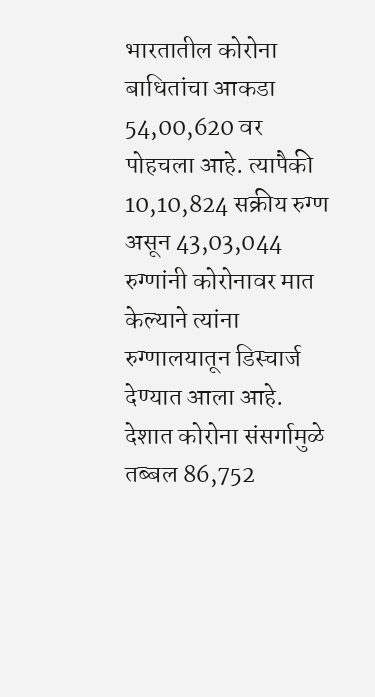भारतातील कोरोना बाधितांचा आकडा 54,00,620 वर पोहचला आहे. त्यापैकी 10,10,824 सक्रीय रुग्ण असून 43,03,044 रुग्णांनी कोरोनावर मात केल्याने त्यांना रुग्णालयातून डिस्चार्ज देण्यात आला आहे. देशात कोरोना संसर्गामुळे तब्बल 86,752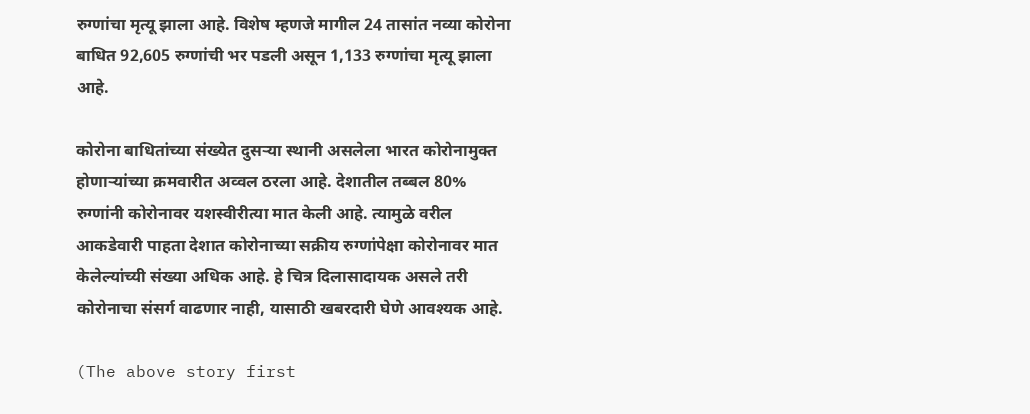रुग्णांचा मृत्यू झाला आहे. विशेष म्हणजे मागील 24 तासांत नव्या कोरोना बाधित 92,605 रुग्णांची भर पडली असून 1,133 रुग्णांचा मृत्यू झाला आहे.

कोरोना बाधितांच्या संख्येत दुसऱ्या स्थानी असलेला भारत कोरोनामुक्त होणाऱ्यांच्या क्रमवारीत अव्वल ठरला आहे. देशातील तब्बल 80% रुग्णांनी कोरोनावर यशस्वीरीत्या मात केली आहे. त्यामुळे वरील आकडेवारी पाहता देशात कोरोनाच्या सक्रीय रुग्णांपेक्षा कोरोनावर मात केलेल्यांच्यी संख्या अधिक आहे. हे चित्र दिलासादायक असले तरी कोरोनाचा संसर्ग वाढणार नाही, यासाठी खबरदारी घेणे आवश्यक आहे.

(The above story first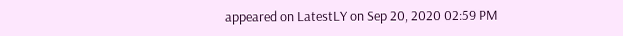appeared on LatestLY on Sep 20, 2020 02:59 PM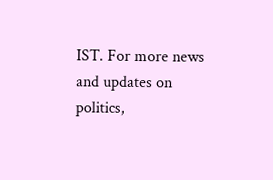IST. For more news and updates on politics,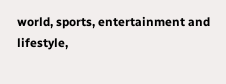world, sports, entertainment and lifestyle,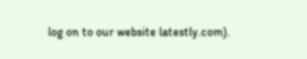log on to our website latestly.com).